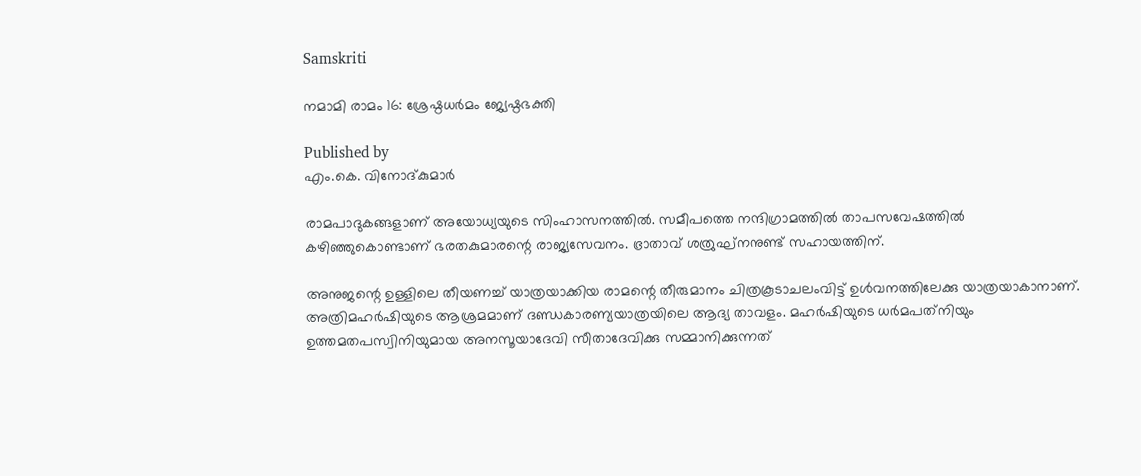Samskriti

നമാമി രാമം 16: ശ്രേഷ്ഠധര്‍മം ജ്യേഷ്ഠഭക്തി

Published by
എം.കെ. വിനോദ്കുമാര്‍

രാമപാദുകങ്ങളാണ് അയോധ്യയുടെ സിംഹാസനത്തില്‍. സമീപത്തെ നന്ദിഗ്രാമത്തില്‍ താപസവേഷത്തില്‍ കഴിഞ്ഞുകൊണ്ടാണ് ഭരതകുമാരന്റെ രാജ്യസേവനം. ഭ്രാതാവ് ശത്രുഘ്‌നനുണ്ട് സഹായത്തിന്.

അനുജന്റെ ഉള്ളിലെ തീയണച്ച് യാത്രയാക്കിയ രാമന്റെ തീരുമാനം ചിത്രകൂടാചലംവിട്ട് ഉള്‍വനത്തിലേക്കു യാത്രയാകാനാണ്. അത്രിമഹര്‍ഷിയുടെ ആശ്രമമാണ് ദണ്ഡകാരണ്യയാത്രയിലെ ആദ്യ താവളം. മഹര്‍ഷിയുടെ ധര്‍മപത്‌നിയും ഉത്തമതപസ്വിനിയുമായ അനസൂയാദേവി സീതാദേവിക്കു സമ്മാനിക്കുന്നത്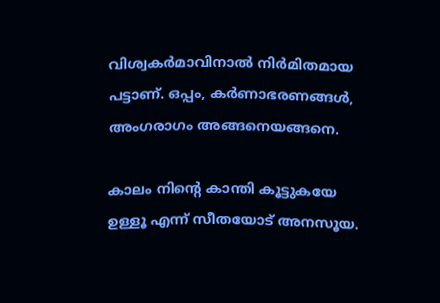വിശ്വകര്‍മാവിനാല്‍ നിര്‍മിതമായ പട്ടാണ്. ഒപ്പം, കര്‍ണാഭരണങ്ങള്‍, അംഗരാഗം അങ്ങനെയങ്ങനെ.

കാലം നിന്റെ കാന്തി കൂട്ടുകയേ ഉള്ളൂ എന്ന് സീതയോട് അനസൂയ.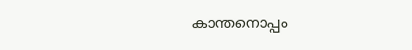കാന്തനൊപ്പം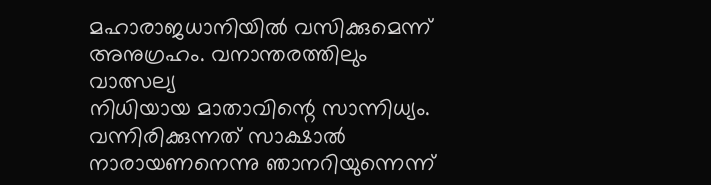മഹാരാജധാനിയില്‍ വസിക്കുമെന്ന് അനുഗ്രഹം. വനാന്തരത്തിലും വാത്സല്യ
നിധിയായ മാതാവിന്റെ സാന്നിധ്യം. വന്നിരിക്കുന്നത് സാക്ഷാല്‍ നാരായണനെന്നു ഞാനറിയുന്നെന്ന്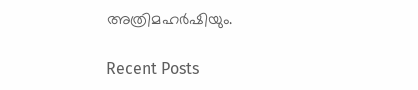അത്രിമഹര്‍ഷിയും.

Recent Posts